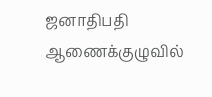ஜனாதிபதி ஆணைக்குழுவில்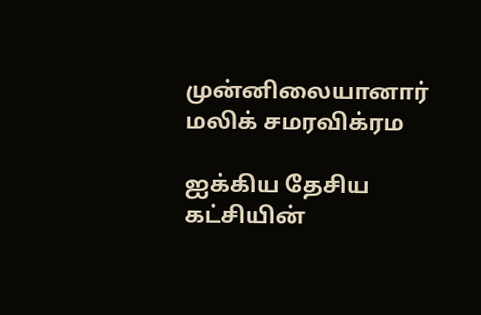முன்னிலையானார் மலிக் சமரவிக்ரம

ஐக்கிய தேசிய கட்சியின்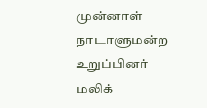முன்னாள் நாடாளுமன்ற உறுப்பினர் மலிக்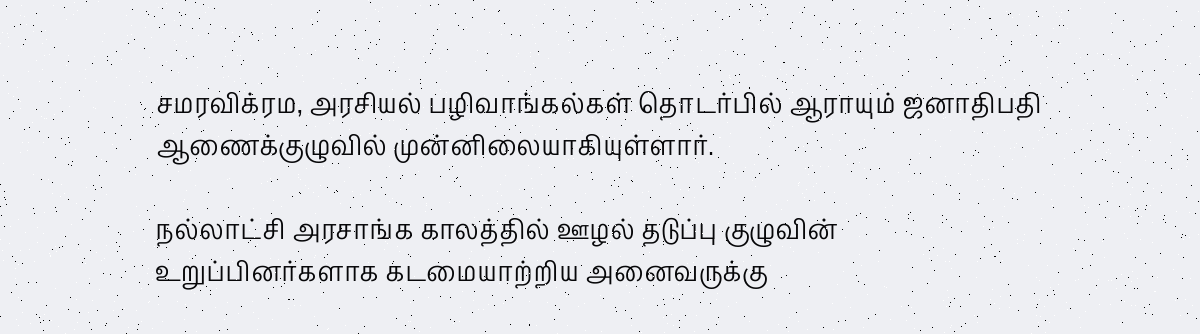சமரவிக்ரம, அரசியல் பழிவாங்கல்கள் தொடர்பில் ஆராயும் ஜனாதிபதி ஆணைக்குழுவில் முன்னிலையாகியுள்ளார்.

நல்லாட்சி அரசாங்க காலத்தில் ஊழல் தடுப்பு குழுவின் உறுப்பினர்களாக கடமையாற்றிய அனைவருக்கு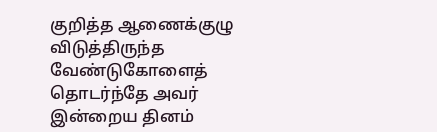குறித்த ஆணைக்குழு விடுத்திருந்த வேண்டுகோளைத் தொடர்ந்தே அவர் இன்றைய தினம்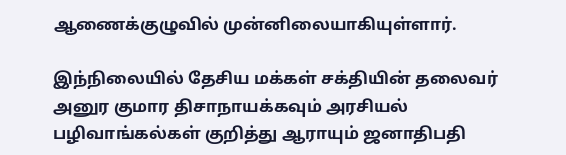ஆணைக்குழுவில் முன்னிலையாகியுள்ளார்.

இந்நிலையில் தேசிய மக்கள் சக்தியின் தலைவர் அனுர குமார திசாநாயக்கவும் அரசியல் பழிவாங்கல்கள் குறித்து ஆராயும் ஜனாதிபதி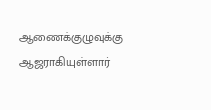ஆணைக்குழுவுக்கு ஆஜராகியுள்ளார்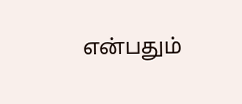என்பதும்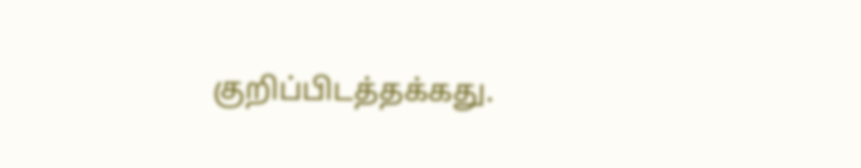குறிப்பிடத்தக்கது.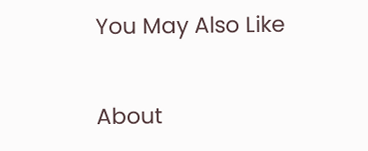You May Also Like

About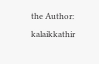the Author: kalaikkathir